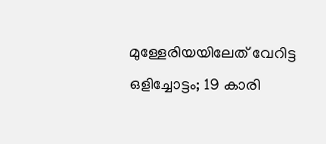മുള്ളേരിയയിലേത് വേറിട്ട ഒളിച്ചോട്ടം; 19 കാരി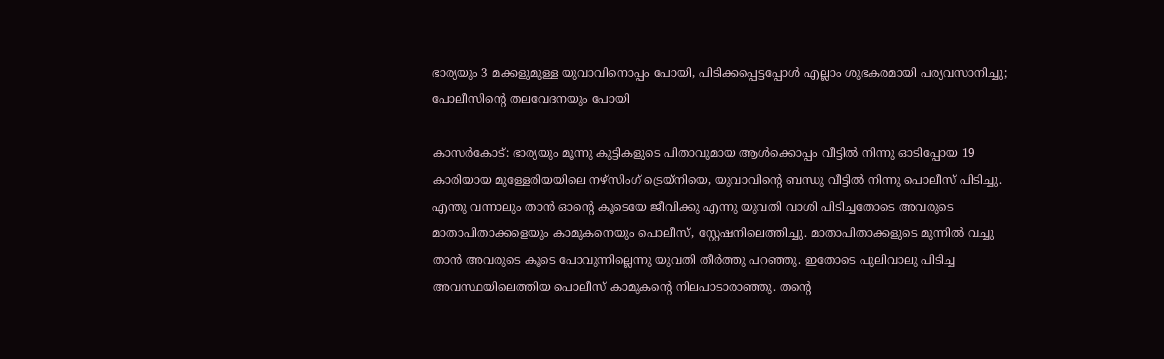ഭാര്യയും 3 മക്കളുമുള്ള യുവാവിനൊപ്പം പോയി, പിടിക്കപ്പെട്ടപ്പോൾ എല്ലാം ശുഭകരമായി പര്യവസാനിച്ചു; പോലീസിന്റെ തലവേദനയും പോയി

കാസർകോട്: ഭാര്യയും മൂന്നു കുട്ടികളുടെ പിതാവുമായ ആൾക്കൊപ്പം വീട്ടിൽ നിന്നു ഓടിപ്പോയ 19 കാരിയായ മുള്ളേരിയയിലെ നഴ്സിംഗ് ട്രെയ്നിയെ, യുവാവിൻ്റെ ബന്ധു വീട്ടിൽ നിന്നു പൊലീസ് പിടിച്ചു. എന്തു വന്നാലും താൻ ഓന്റെ കൂടെയേ ജീവിക്കു എന്നു യുവതി വാശി പിടിച്ചതോടെ അവരുടെ മാതാപിതാക്കളെയും കാമുകനെയും പൊലീസ്, സ്റ്റേഷനിലെത്തിച്ചു. മാതാപിതാക്കളുടെ മുന്നിൽ വച്ചു താൻ അവരുടെ കൂടെ പോവുന്നില്ലെന്നു യുവതി തീർത്തു പറഞ്ഞു. ഇതോടെ പുലിവാലു പിടിച്ച അവസ്ഥയിലെത്തിയ പൊലീസ് കാമുകന്റെ നിലപാടാരാഞ്ഞു. തൻ്റെ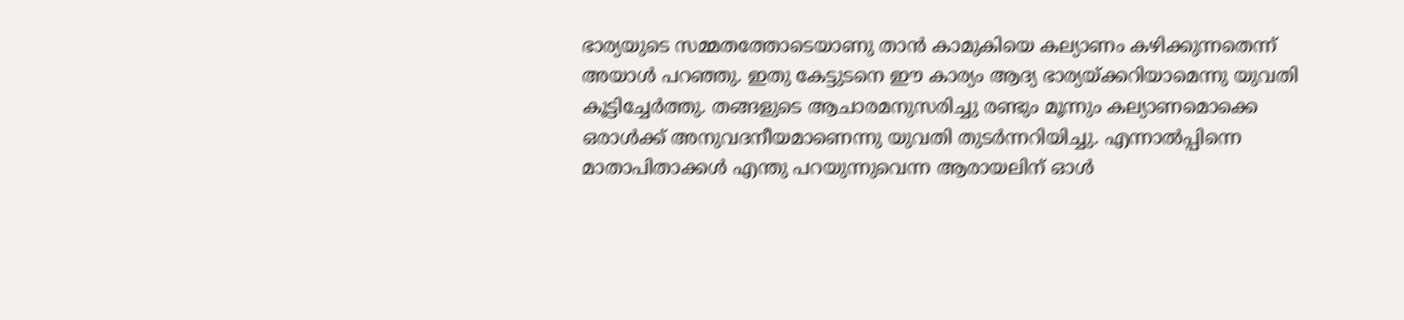ഭാര്യയുടെ സമ്മതത്തോടെയാണു താൻ കാമുകിയെ കല്യാണം കഴിക്കുന്നതെന്ന് അയാൾ പറഞ്ഞു. ഇതു കേട്ടുടനെ ഈ കാര്യം ആദ്യ ഭാര്യയ്ക്കറിയാമെന്നു യുവതി കൂട്ടിച്ചേർത്തു. തങ്ങളുടെ ആചാരമനുസരിച്ചു രണ്ടും മൂന്നും കല്യാണമൊക്കെ ഒരാൾക്ക് അനുവദനീയമാണെന്നു യുവതി തുടർന്നറിയിച്ചു. എന്നാൽപ്പിന്നെ മാതാപിതാക്കൾ എന്തു പറയുന്നുവെന്ന ആരായലിന് ഓൾ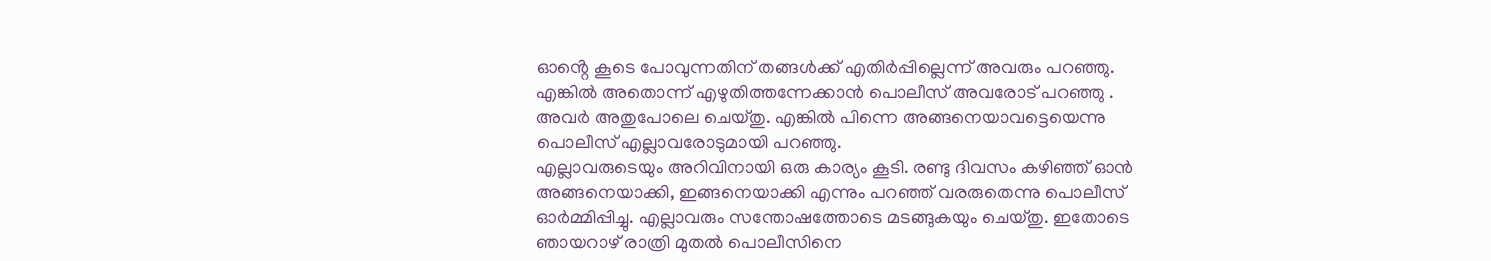ഓൻ്റെ കൂടെ പോവുന്നതിന് തങ്ങൾക്ക് എതിർപ്പില്ലെന്ന് അവരും പറഞ്ഞു. എങ്കിൽ അതൊന്ന് എഴുതിത്തന്നേക്കാൻ പൊലീസ് അവരോട് പറഞ്ഞു . അവർ അതുപോലെ ചെയ്തു. എങ്കിൽ പിന്നെ അങ്ങനെയാവട്ടെയെന്നു പൊലീസ് എല്ലാവരോടുമായി പറഞ്ഞു.
എല്ലാവരുടെയും അറിവിനായി ഒരു കാര്യം കൂടി. രണ്ടു ദിവസം കഴിഞ്ഞ് ഓൻ അങ്ങനെയാക്കി, ഇങ്ങനെയാക്കി എന്നും പറഞ്ഞ് വരരുതെന്നു പൊലീസ് ഓർമ്മിപ്പിച്ചു. എല്ലാവരും സന്തോഷത്തോടെ മടങ്ങുകയും ചെയ്തു. ഇതോടെ ഞായറാഴ് രാത്രി മുതൽ പൊലീസിനെ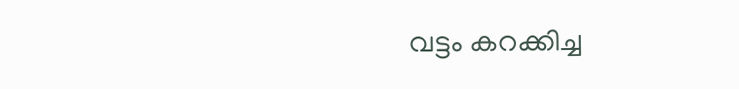വട്ടം കറക്കിച്ച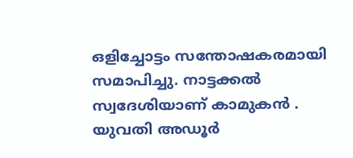ഒളിച്ചോട്ടം സന്തോഷകരമായി സമാപിച്ചു. നാട്ടക്കൽ സ്വദേശിയാണ് കാമുകൻ . യുവതി അഡൂർ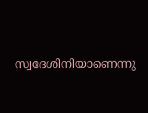സ്വദേശിനിയാണെന്നു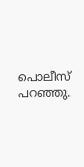പൊലീസ് പറഞ്ഞു.